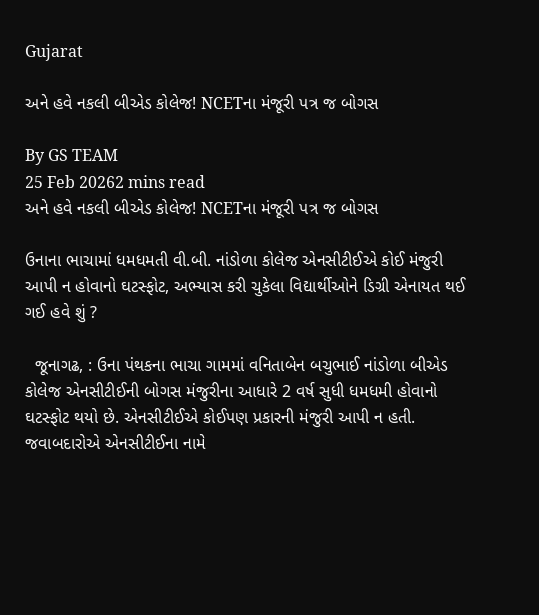Gujarat

અને હવે નકલી બીએડ કોલેજ! NCETના મંજૂરી પત્ર જ બોગસ

By GS TEAM
25 Feb 20262 mins read
અને હવે નકલી બીએડ કોલેજ! NCETના મંજૂરી પત્ર જ બોગસ

ઉનાના ભાચામાં ધમધમતી વી.બી. નાંડોળા કોલેજ એનસીટીઈએ કોઈ મંજુરી આપી ન હોવાનો ઘટસ્ફોટ, અભ્યાસ કરી ચુકેલા વિદ્યાર્થીઓને ડિગ્રી એનાયત થઈ ગઈ હવે શું ?

  જૂનાગઢ, : ઉના પંથકના ભાચા ગામમાં વનિતાબેન બચુભાઈ નાંડોળા બીએડ કોલેજ એનસીટીઈની બોગસ મંજુરીના આધારે 2 વર્ષ સુધી ધમધમી હોવાનો ઘટસ્ફોટ થયો છે. એનસીટીઈએ કોઈપણ પ્રકારની મંજુરી આપી ન હતી. જવાબદારોએ એનસીટીઈના નામે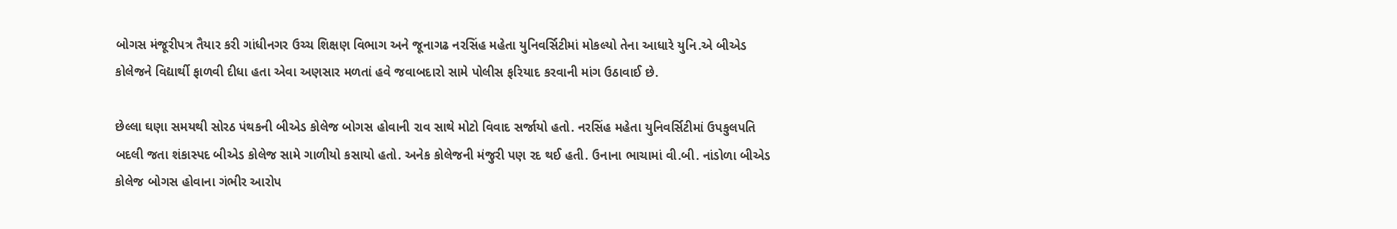બોગસ મંજૂરીપત્ર તૈયાર કરી ગાંધીનગર ઉચ્ચ શિક્ષણ વિભાગ અને જૂનાગઢ નરસિંહ મહેતા યુનિવર્સિટીમાં મોકલ્યો તેના આધારે યુનિ.એ બીએડ કોલેજને વિદ્યાર્થી ફાળવી દીધા હતા એવા અણસાર મળતાં હવે જવાબદારો સામે પોલીસ ફરિયાદ કરવાની માંગ ઉઠાવાઈ છે.

છેલ્લા ઘણા સમયથી સોરઠ પંથકની બીએડ કોલેજ બોગસ હોવાની રાવ સાથે મોટો વિવાદ સર્જાયો હતો. નરસિંહ મહેતા યુનિવર્સિટીમાં ઉપકુલપતિ બદલી જતા શંકાસ્પદ બીએડ કોલેજ સામે ગાળીયો કસાયો હતો. અનેક કોલેજની મંજુરી પણ રદ થઈ હતી. ઉનાના ભાચામાં વી.બી. નાંડોળા બીએડ કોલેજ બોગસ હોવાના ગંભીર આરોપ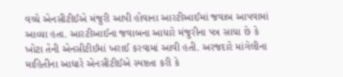વચ્ચે એનસીટીઈએ મંજુરી આપી હોવાના આરટીઆઈમાં જવાબ આપવામાં આવ્યા હતા. આરટીઆઈના જવાબના આધારે મંજુરીના પત્ર સાચા છે કે ખોટા તેની એનસીટીઈમાં ખરાઈ કરવામાં આવી હતી. અરજદારે માંગેલીના માહિતીના આધારે એનસીટીઈએ સ્પષ્ટતા કરી કે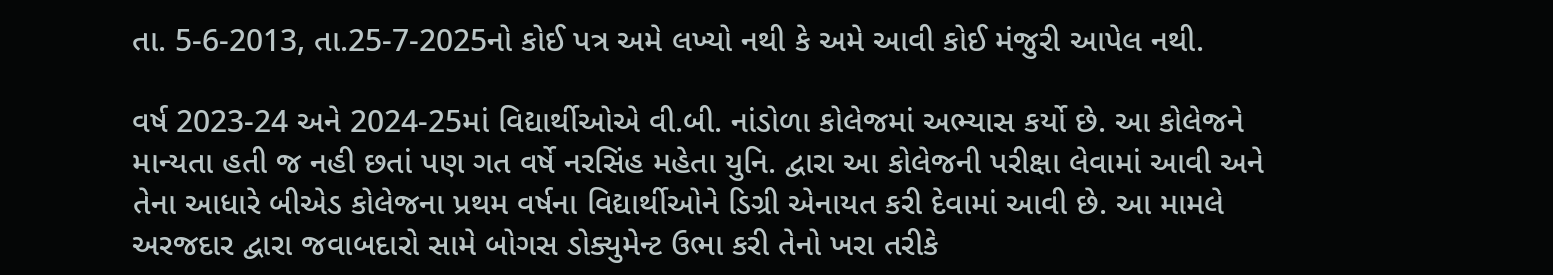તા. 5-6-2013, તા.25-7-2025નો કોઈ પત્ર અમે લખ્યો નથી કે અમે આવી કોઈ મંજુરી આપેલ નથી.

વર્ષ 2023-24 અને 2024-25માં વિદ્યાર્થીઓએ વી.બી. નાંડોળા કોલેજમાં અભ્યાસ કર્યો છે. આ કોલેજને માન્યતા હતી જ નહી છતાં પણ ગત વર્ષે નરસિંહ મહેતા યુનિ. દ્વારા આ કોલેજની પરીક્ષા લેવામાં આવી અને તેના આધારે બીએડ કોલેજના પ્રથમ વર્ષના વિદ્યાર્થીઓને ડિગ્રી એનાયત કરી દેવામાં આવી છે. આ મામલે અરજદાર દ્વારા જવાબદારો સામે બોગસ ડોક્યુમેન્ટ ઉભા કરી તેનો ખરા તરીકે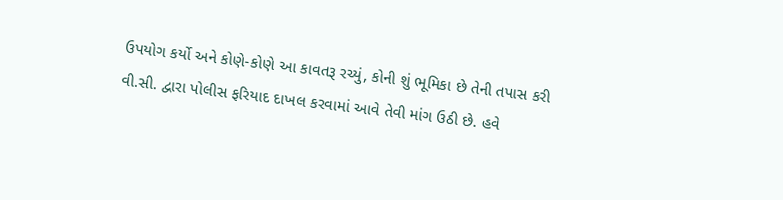ઉપયોગ કર્યો અને કોણે-કોણે આ કાવતરૂ રચ્યું, કોની શું ભૂમિકા છે તેની તપાસ કરી વી.સી. દ્વારા પોલીસ ફરિયાદ દાખલ કરવામાં આવે તેવી માંગ ઉઠી છે. હવે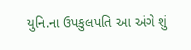યુનિ.ના ઉપકુલપતિ આ અંગે શું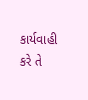કાર્યવાહી કરે તે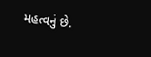મહત્વનું છે.